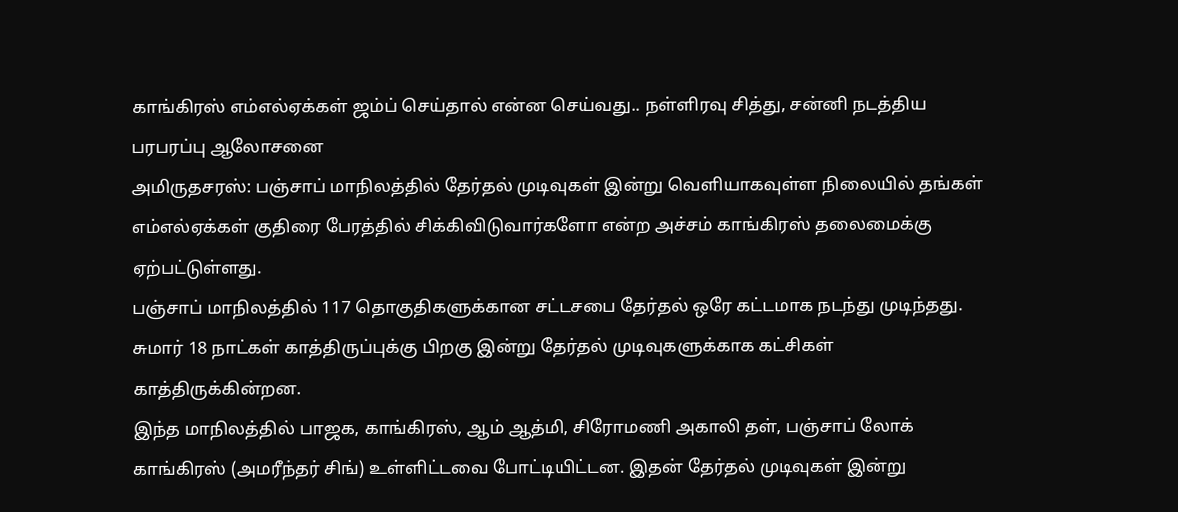காங்கிரஸ் எம்எல்ஏக்கள் ஜம்ப் செய்தால் என்ன செய்வது.. நள்ளிரவு சித்து, சன்னி நடத்திய பரபரப்பு ஆலோசனை
அமிருதசரஸ்: பஞ்சாப் மாநிலத்தில் தேர்தல் முடிவுகள் இன்று வெளியாகவுள்ள நிலையில் தங்கள் எம்எல்ஏக்கள் குதிரை பேரத்தில் சிக்கிவிடுவார்களோ என்ற அச்சம் காங்கிரஸ் தலைமைக்கு ஏற்பட்டுள்ளது.
பஞ்சாப் மாநிலத்தில் 117 தொகுதிகளுக்கான சட்டசபை தேர்தல் ஒரே கட்டமாக நடந்து முடிந்தது. சுமார் 18 நாட்கள் காத்திருப்புக்கு பிறகு இன்று தேர்தல் முடிவுகளுக்காக கட்சிகள் காத்திருக்கின்றன.
இந்த மாநிலத்தில் பாஜக, காங்கிரஸ், ஆம் ஆத்மி, சிரோமணி அகாலி தள், பஞ்சாப் லோக் காங்கிரஸ் (அமரீந்தர் சிங்) உள்ளிட்டவை போட்டியிட்டன. இதன் தேர்தல் முடிவுகள் இன்று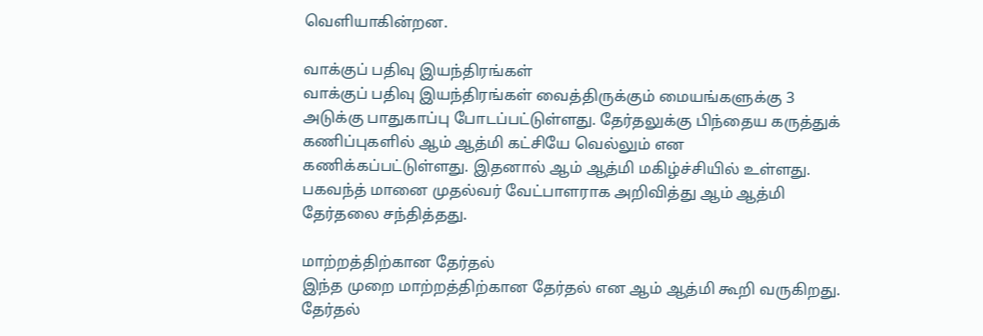வெளியாகின்றன.

வாக்குப் பதிவு இயந்திரங்கள்
வாக்குப் பதிவு இயந்திரங்கள் வைத்திருக்கும் மையங்களுக்கு 3 அடுக்கு பாதுகாப்பு போடப்பட்டுள்ளது. தேர்தலுக்கு பிந்தைய கருத்துக் கணிப்புகளில் ஆம் ஆத்மி கட்சியே வெல்லும் என கணிக்கப்பட்டுள்ளது. இதனால் ஆம் ஆத்மி மகிழ்ச்சியில் உள்ளது. பகவந்த் மானை முதல்வர் வேட்பாளராக அறிவித்து ஆம் ஆத்மி தேர்தலை சந்தித்தது.

மாற்றத்திற்கான தேர்தல்
இந்த முறை மாற்றத்திற்கான தேர்தல் என ஆம் ஆத்மி கூறி வருகிறது. தேர்தல்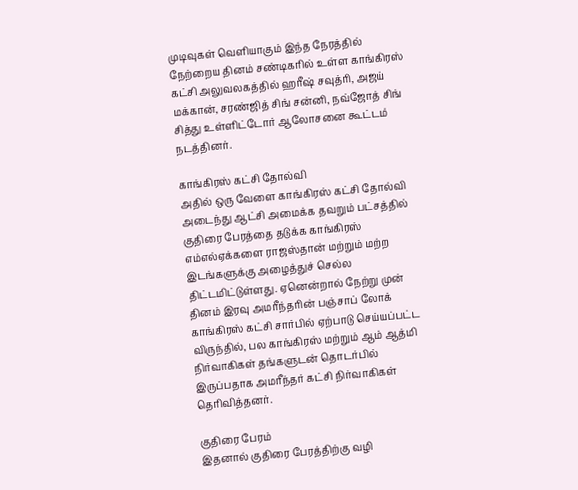முடிவுகள் வெளியாகும் இந்த நேரத்தில் நேற்றைய தினம் சண்டிகரில் உள்ள காங்கிரஸ் கட்சி அலுவலகத்தில் ஹரீஷ் சவுத்ரி, அஜய் மக்கான், சரண்ஜித் சிங் சன்னி, நவ்ஜோத் சிங் சித்து உள்ளிட்டோர் ஆலோசனை கூட்டம் நடத்தினர்.

காங்கிரஸ் கட்சி தோல்வி
அதில் ஒரு வேளை காங்கிரஸ் கட்சி தோல்வி அடைந்து ஆட்சி அமைக்க தவறும் பட்சத்தில் குதிரை பேரத்தை தடுக்க காங்கிரஸ் எம்எல்ஏக்களை ராஜஸ்தான் மற்றும் மற்ற இடங்களுக்கு அழைத்துச் செல்ல திட்டமிட்டுள்ளது. ஏனென்றால் நேற்று முன் தினம் இரவு அமரீந்தரின் பஞ்சாப் லோக் காங்கிரஸ் கட்சி சார்பில் ஏற்பாடு செய்யப்பட்ட விருந்தில், பல காங்கிரஸ் மற்றும் ஆம் ஆத்மி நிர்வாகிகள் தங்களுடன் தொடர்பில் இருப்பதாக அமரீந்தர் கட்சி நிர்வாகிகள் தெரிவித்தனர்.

குதிரை பேரம்
இதனால் குதிரை பேரத்திற்கு வழி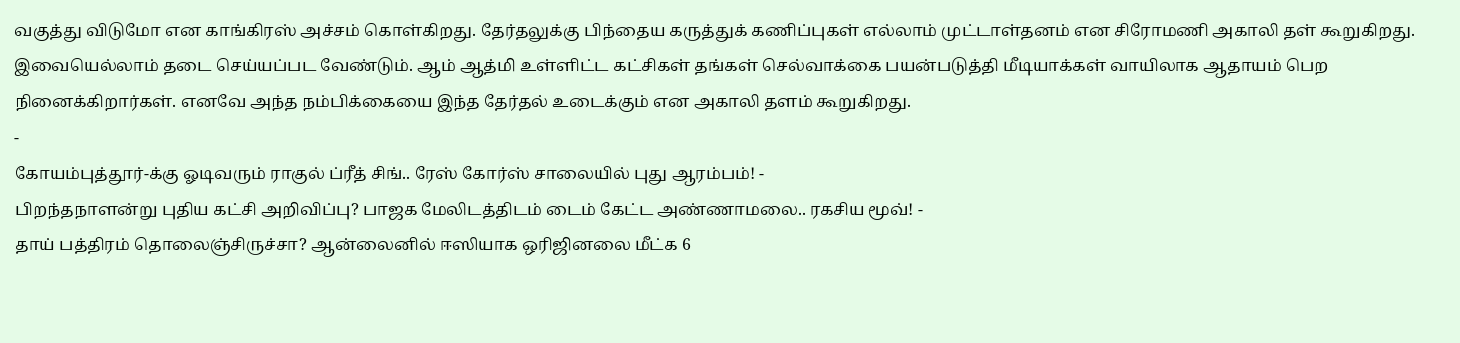வகுத்து விடுமோ என காங்கிரஸ் அச்சம் கொள்கிறது. தேர்தலுக்கு பிந்தைய கருத்துக் கணிப்புகள் எல்லாம் முட்டாள்தனம் என சிரோமணி அகாலி தள் கூறுகிறது. இவையெல்லாம் தடை செய்யப்பட வேண்டும். ஆம் ஆத்மி உள்ளிட்ட கட்சிகள் தங்கள் செல்வாக்கை பயன்படுத்தி மீடியாக்கள் வாயிலாக ஆதாயம் பெற நினைக்கிறார்கள். எனவே அந்த நம்பிக்கையை இந்த தேர்தல் உடைக்கும் என அகாலி தளம் கூறுகிறது.
-
கோயம்புத்தூர்-க்கு ஓடிவரும் ராகுல் ப்ரீத் சிங்.. ரேஸ் கோர்ஸ் சாலையில் புது ஆரம்பம்! -
பிறந்தநாளன்று புதிய கட்சி அறிவிப்பு? பாஜக மேலிடத்திடம் டைம் கேட்ட அண்ணாமலை.. ரகசிய மூவ்! -
தாய் பத்திரம் தொலைஞ்சிருச்சா? ஆன்லைனில் ஈஸியாக ஒரிஜினலை மீட்க 6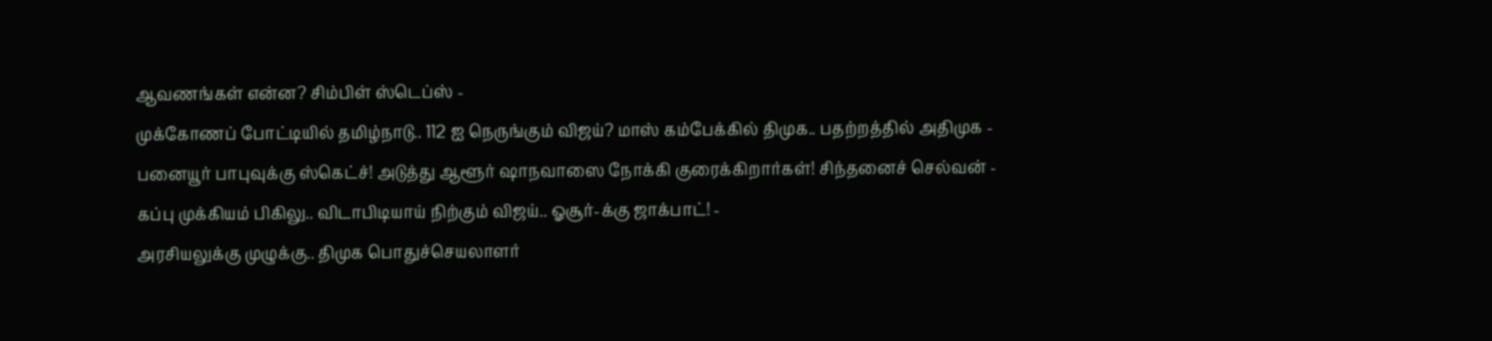ஆவணங்கள் என்ன? சிம்பிள் ஸ்டெப்ஸ் -
முக்கோணப் போட்டியில் தமிழ்நாடு.. 112 ஐ நெருங்கும் விஜய்? மாஸ் கம்பேக்கில் திமுக.. பதற்றத்தில் அதிமுக -
பனையூர் பாபுவுக்கு ஸ்கெட்ச்! அடுத்து ஆளூர் ஷாநவாஸை நோக்கி குரைக்கிறார்கள்! சிந்தனைச் செல்வன் -
கப்பு முக்கியம் பிகிலு.. விடாபிடியாய் நிற்கும் விஜய்.. ஓசூர்-க்கு ஜாக்பாட்! -
அரசியலுக்கு முழுக்கு.. திமுக பொதுச்செயலாளர்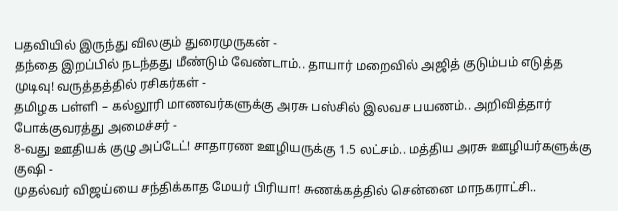பதவியில் இருந்து விலகும் துரைமுருகன் -
தந்தை இறப்பில் நடந்தது மீண்டும் வேண்டாம்.. தாயார் மறைவில் அஜித் குடும்பம் எடுத்த முடிவு! வருத்தத்தில் ரசிகர்கள் -
தமிழக பள்ளி – கல்லூரி மாணவர்களுக்கு அரசு பஸ்சில் இலவச பயணம்.. அறிவித்தார் போக்குவரத்து அமைச்சர் -
8-வது ஊதியக் குழு அப்டேட்! சாதாரண ஊழியருக்கு 1.5 லட்சம்.. மத்திய அரசு ஊழியர்களுக்கு குஷி -
முதல்வர் விஜய்யை சந்திக்காத மேயர் பிரியா! சுணக்கத்தில் சென்னை மாநகராட்சி..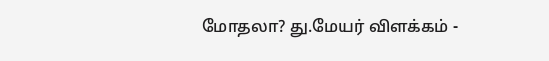மோதலா? து.மேயர் விளக்கம் -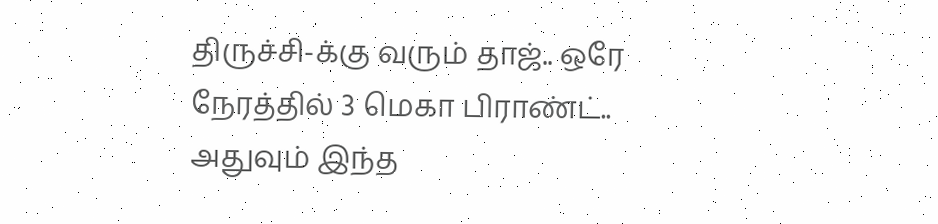திருச்சி-க்கு வரும் தாஜ்.. ஒரே நேரத்தில் 3 மெகா பிராண்ட்.. அதுவும் இந்த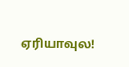ஏரியாவுல!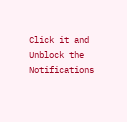Click it and Unblock the Notifications